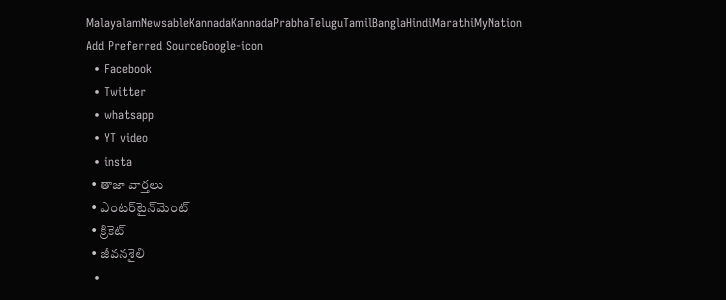MalayalamNewsableKannadaKannadaPrabhaTeluguTamilBanglaHindiMarathiMyNation
Add Preferred SourceGoogle-icon
  • Facebook
  • Twitter
  • whatsapp
  • YT video
  • insta
  • తాజా వార్తలు
  • ఎంటర్‌టైన్‌మెంట్
  • క్రికెట్
  • జీవనశైలి
  •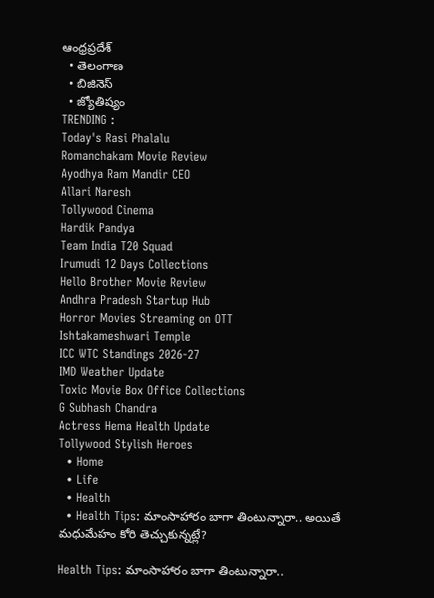ఆంధ్రప్రదేశ్
  • తెలంగాణ
  • బిజినెస్
  • జ్యోతిష్యం
TRENDING :
Today's Rasi Phalalu
Romanchakam Movie Review
Ayodhya Ram Mandir CEO
Allari Naresh
Tollywood Cinema
Hardik Pandya
Team India T20 Squad
Irumudi 12 Days Collections
Hello Brother Movie Review
Andhra Pradesh Startup Hub
Horror Movies Streaming on OTT
Ishtakameshwari Temple
ICC WTC Standings 2026-27
IMD Weather Update
Toxic Movie Box Office Collections
G Subhash Chandra
Actress Hema Health Update
Tollywood Stylish Heroes
  • Home
  • Life
  • Health
  • Health Tips: మాంసాహారం బాగా తింటున్నారా.. అయితే మధుమేహం కోరి తెచ్చుకున్నట్లే?

Health Tips: మాంసాహారం బాగా తింటున్నారా..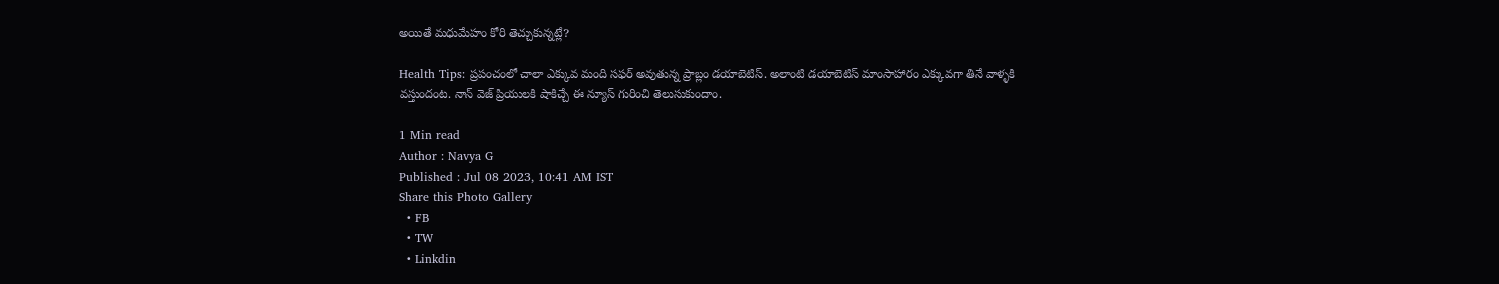అయితే మధుమేహం కోరి తెచ్చుకున్నట్లే?

Health Tips: ప్రపంచంలో చాలా ఎక్కువ మంది సఫర్ అవుతున్న ప్రాబ్లం డయాబెటిస్. అలాంటి డయాబెటిస్ మాంసాహారం ఎక్కువగా తినే వాళ్ళకి వస్తుందంట. నాన్ వెజ్ ప్రియులకి షాకిచ్చే ఈ న్యూస్ గురించి తెలుసుకుందాం.

1 Min read
Author : Navya G
Published : Jul 08 2023, 10:41 AM IST
Share this Photo Gallery
  • FB
  • TW
  • Linkdin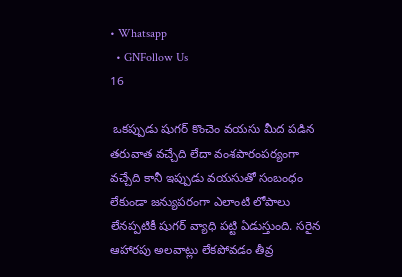• Whatsapp
  • GNFollow Us
16

 ఒకప్పుడు షుగర్ కొంచెం వయసు మీద పడిన తరువాత వచ్చేది లేదా వంశపారంపర్యంగా వచ్చేది కానీ ఇప్పుడు వయసుతో సంబంధం లేకుండా జన్యుపరంగా ఎలాంటి లోపాలు లేనప్పటికీ షుగర్ వ్యాధి పట్టి ఏడుస్తుంది. సరైన ఆహారపు అలవాట్లు లేకపోవడం తీవ్ర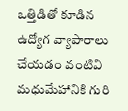ఒత్తిడితో కూడిన ఉద్యోగ వ్యాపారాలు చేయడం వంటివి మధుమేహానికి గురి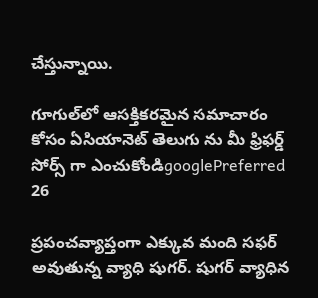చేస్తున్నాయి.

గూగుల్‌లో ఆసక్తికరమైన సమాచారం కోసం ఏసియానెట్ తెలుగు ను మీ ఫ్రిఫర్డ్ సోర్స్ గా ఎంచుకోండిgooglePreferred
26

ప్రపంచవ్యాప్తంగా ఎక్కువ మంది సఫర్ అవుతున్న వ్యాధి షుగర్. షుగర్ వ్యాధిన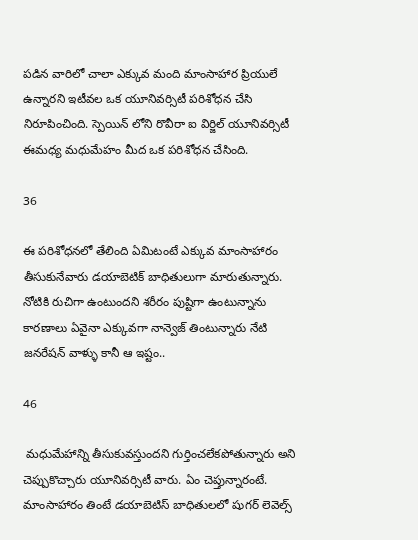పడిన వారిలో చాలా ఎక్కువ మంది మాంసాహార ప్రియులే ఉన్నారని ఇటీవల ఒక యూనివర్సిటీ పరిశోధన చేసి నిరూపించింది. స్పెయిన్ లోని రొవీరా ఐ విర్జిల్ యూనివర్సిటీ ఈమధ్య మధుమేహం మీద ఒక పరిశోధన చేసింది.

36

ఈ పరిశోధనలో తేలింది ఏమిటంటే ఎక్కువ మాంసాహారం తీసుకునేవారు డయాబెటిక్ బాధితులుగా మారుతున్నారు. నోటికి రుచిగా ఉంటుందని శరీరం పుష్టిగా ఉంటున్నాను కారణాలు ఏవైనా ఎక్కువగా నాన్వెజ్ తింటున్నారు నేటి జనరేషన్ వాళ్ళు కానీ ఆ ఇష్టం..

46

 మధుమేహాన్ని తీసుకువస్తుందని గుర్తించలేకపోతున్నారు అని చెప్పుకొచ్చారు యూనివర్సిటీ వారు. ఏం చెప్తున్నారంటే. మాంసాహారం తింటే డయాబెటిస్ బాధితులలో షుగర్ లెవెల్స్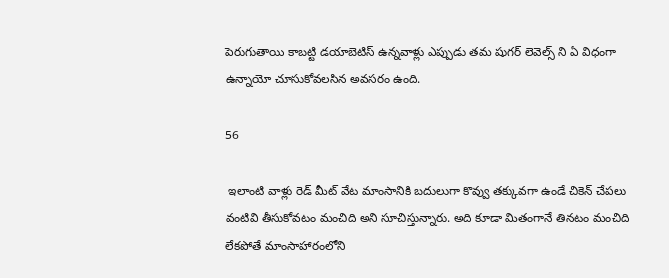పెరుగుతాయి కాబట్టి డయాబెటిస్ ఉన్నవాళ్లు ఎప్పుడు తమ షుగర్ లెవెల్స్ ని ఏ విధంగా ఉన్నాయో చూసుకోవలసిన అవసరం ఉంది.

56

 ఇలాంటి వాళ్లు రెడ్ మీట్ వేట మాంసానికి బదులుగా కొవ్వు తక్కువగా ఉండే చికెన్ చేపలు వంటివి తీసుకోవటం మంచిది అని సూచిస్తున్నారు. అది కూడా మితంగానే తినటం మంచిది లేకపోతే మాంసాహారంలోని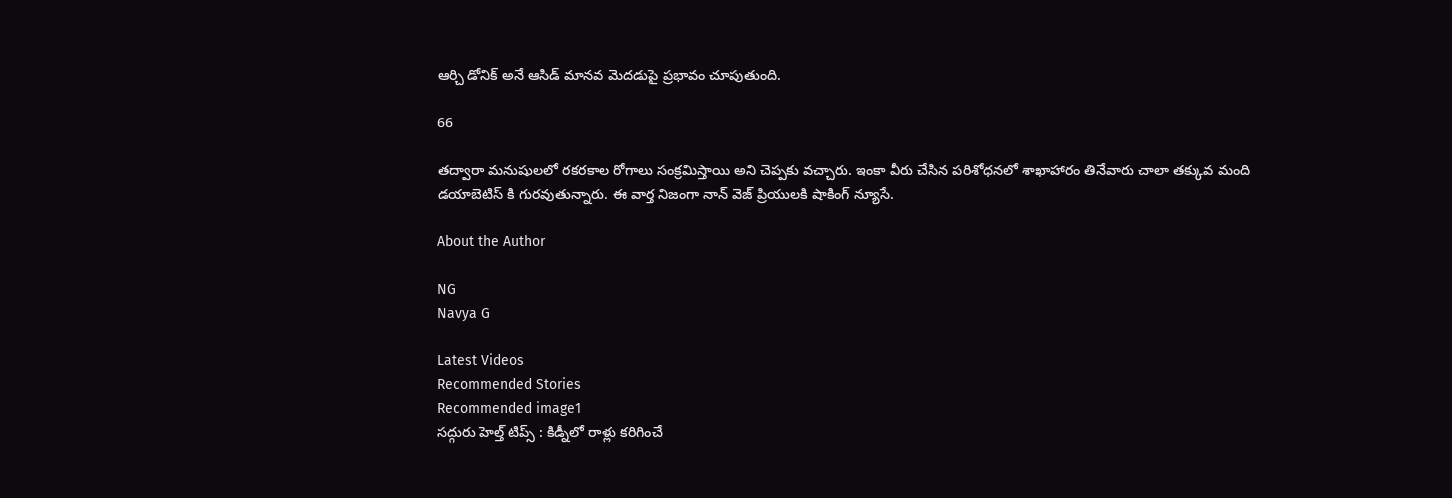ఆర్చి డోనిక్ అనే ఆసిడ్ మానవ మెదడుపై ప్రభావం చూపుతుంది.

66

తద్వారా మనుషులలో రకరకాల రోగాలు సంక్రమిస్తాయి అని చెప్పకు వచ్చారు. ఇంకా వీరు చేసిన పరిశోధనలో శాఖాహారం తినేవారు చాలా తక్కువ మంది డయాబెటిస్ కి గురవుతున్నారు. ఈ వార్త నిజంగా నాన్ వెజ్ ప్రియులకి షాకింగ్ న్యూసే.

About the Author

NG
Navya G

Latest Videos
Recommended Stories
Recommended image1
సద్గురు హెల్త్ టిప్స్ : కిడ్నీలో రాళ్లు కరిగించే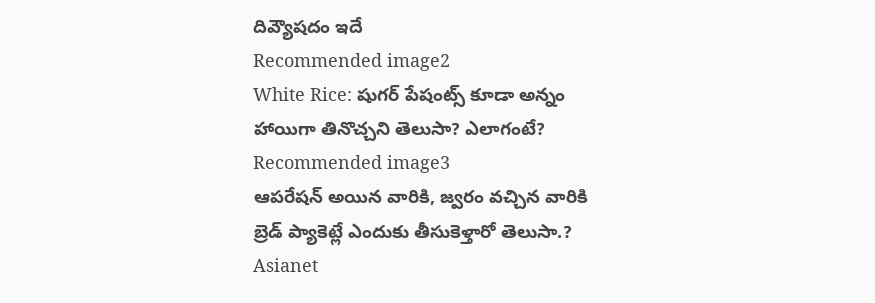దివ్యౌషదం ఇదే
Recommended image2
White Rice: షుగర్ పేషంట్స్ కూడా అన్నం హాయిగా తినొచ్చని తెలుసా? ఎలాగంటే?
Recommended image3
ఆపరేషన్ అయిన వారికి, జ్వరం వచ్చిన వారికి బ్రెడ్ ప్యాకెట్లే ఎందుకు తీసుకెళ్తారో తెలుసా.?
Asianet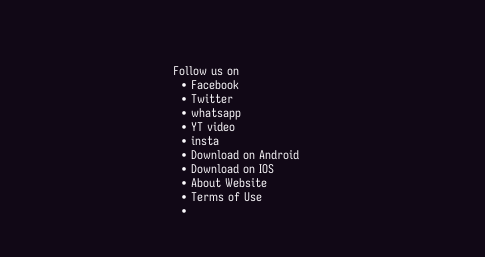Follow us on
  • Facebook
  • Twitter
  • whatsapp
  • YT video
  • insta
  • Download on Android
  • Download on IOS
  • About Website
  • Terms of Use
  •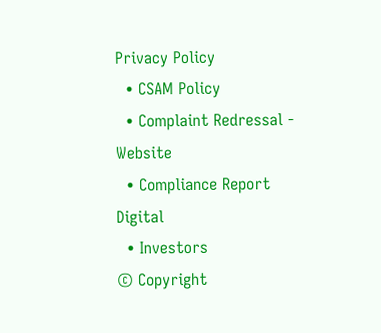Privacy Policy
  • CSAM Policy
  • Complaint Redressal - Website
  • Compliance Report Digital
  • Investors
© Copyright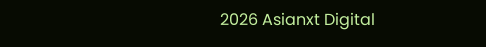2026 Asianxt Digital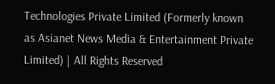Technologies Private Limited (Formerly known as Asianet News Media & Entertainment Private Limited) | All Rights Reserved